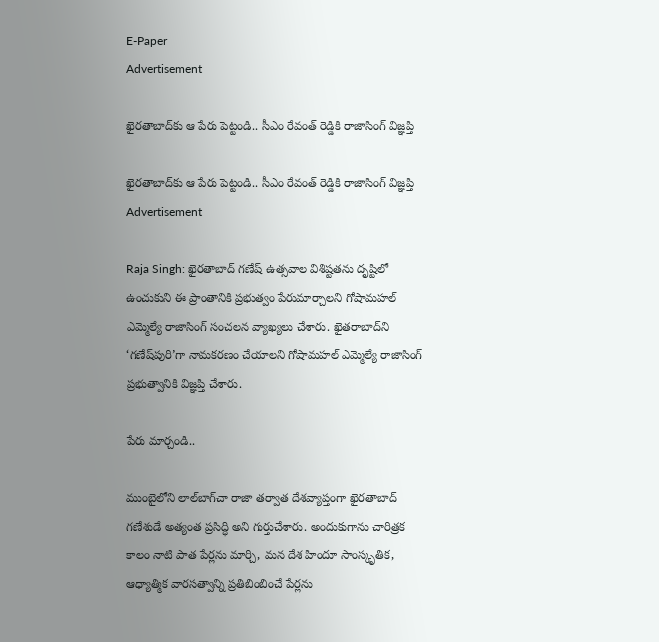E-Paper
Advertisement

ఖైరతాబాద్‌కు ఆ పేరు పెట్టండి.. సీఎం రేవంత్ రెడ్డికి రాజాసింగ్ విజ్ఞప్తి

ఖైరతాబాద్‌కు ఆ పేరు పెట్టండి.. సీఎం రేవంత్ రెడ్డికి రాజాసింగ్ విజ్ఞప్తి
Advertisement

Raja Singh: ఖైరతాబాద్‌ గణేష్‌ ఉత్సవాల విశిష్టతను దృష్టిలో ఉంచుకుని ఈ ప్రాంతానికి ప్రభుత్వం పేరుమార్చాలని గోషామహల్ ఎమ్మెల్యే రాజాసింగ్ సంచలన వ్యాఖ్యలు చేశారు. ఖైతరాబాద్‌ని ‘గణేష్‌పురి’గా నామకరణం చేయాలని గోషామహల్ ఎమ్మెల్యే రాజాసింగ్ ప్రభుత్వానికి విజ్ఞప్తి చేశారు.

పేరు మార్చండి..

ముంబైలోని లాల్‌బాగ్‌చా రాజా తర్వాత దేశవ్యాప్తంగా ఖైరతాబాద్‌ గణేశుడే అత్యంత ప్రసిద్ధి అని గుర్తుచేశారు. అందుకుగాను చారిత్రక కాలం నాటి పాత పేర్లను మార్చి, మన దేశ హిందూ సాంస్కృతిక, ఆధ్యాత్మిక వారసత్వాన్ని ప్రతిబింబించే పేర్లను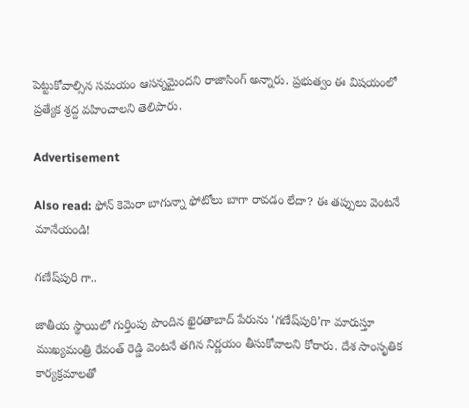పెట్టుకోవాల్సిన సమయం ఆసన్నమైందని రాజాసింగ్ అన్నారు. ప్రభుత్వం ఈ విషయంలో ప్రత్యేక శ్రద్ద వహించాలని తెలిపారు.

Advertisement

Also read: ఫోన్ కెమెరా బాగున్నా ఫోటోలు బాగా రావడం లేదా? ఈ తప్పులు వెంటనే మానేయండి!

గణేష్‌పురి గా..

జాతీయ స్థాయిలో గుర్తింపు పొందిన ఖైరతాబాద్‌ పేరును ‘గణేష్‌పురి’గా మారుస్తూ ముఖ్యమంత్రి రేవంత్ రెడ్డి వెంటనే తగిన నిర్ణయం తీసుకోవాలని కోరారు. దేశ సాంసృతిక కార్యక్రమాలతో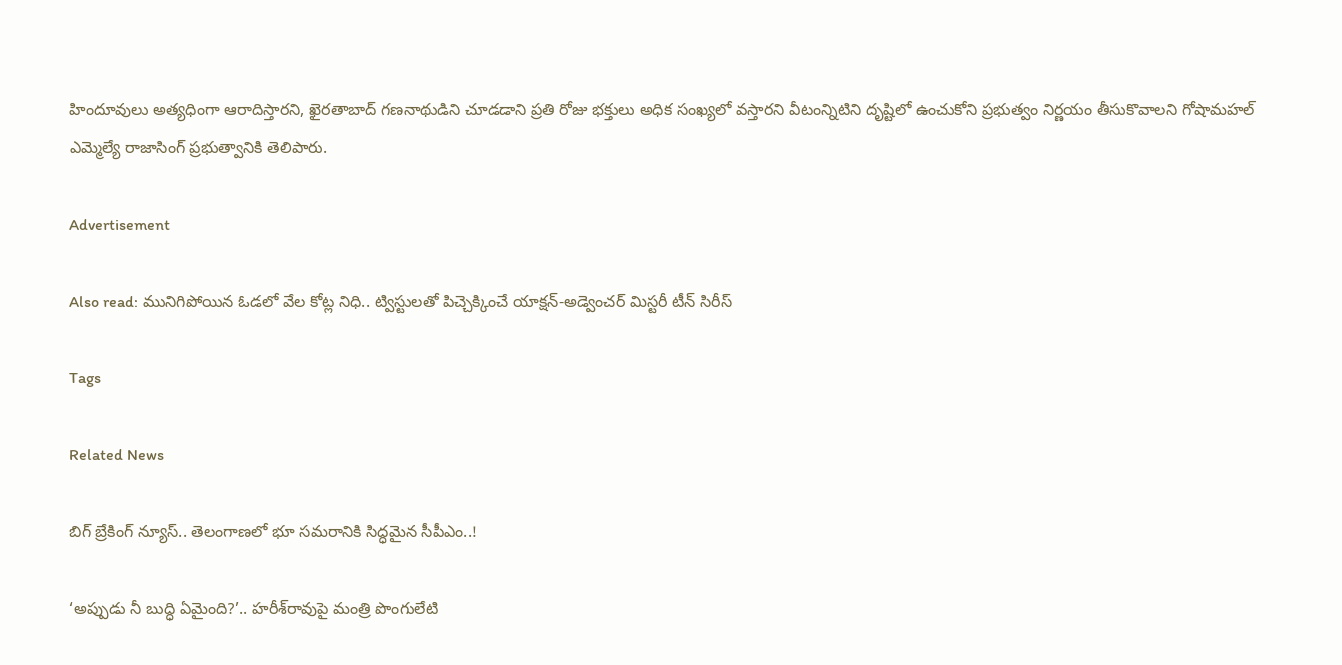హిందూవులు అత్యధింగా ఆరాదిస్తారని, ఖైరతాబాద్ గణనాథుడిని చూడడాని ప్రతి రోజు భక్తులు అధిక సంఖ్యలో వస్తారని వీటంన్నిటిని దృష్టిలో ఉంచుకోని ప్రభుత్వం నిర్ణయం తీసుకొవాలని గోషామహల్ ఎమ్మెల్యే రాజాసింగ్ ప్రభుత్వానికి తెలిపారు.

Advertisement

Also read: మునిగిపోయిన ఓడలో వేల కోట్ల నిధి.. ట్విస్టులతో పిచ్చెక్కించే యాక్షన్-అడ్వెంచర్ మిస్టరీ టీన్ సిరీస్

Tags

Related News

బిగ్ బ్రేకింగ్ న్యూస్.. తెలంగాణలో భూ సమరానికి సిద్ధమైన సీపీఎం..!

‘అప్పుడు నీ బుద్ధి ఏమైంది?’.. హరీశ్‌రావుపై మంత్రి పొంగులేటి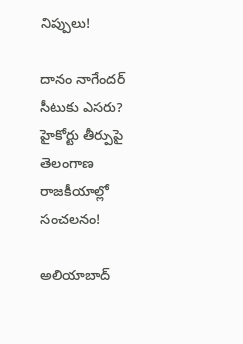నిప్పులు!

దానం నాగేందర్ సీటుకు ఎసరు? హైకోర్టు తీర్పుపై తెలంగాణ రాజకీయాల్లో సంచలనం!

అలియాబాద్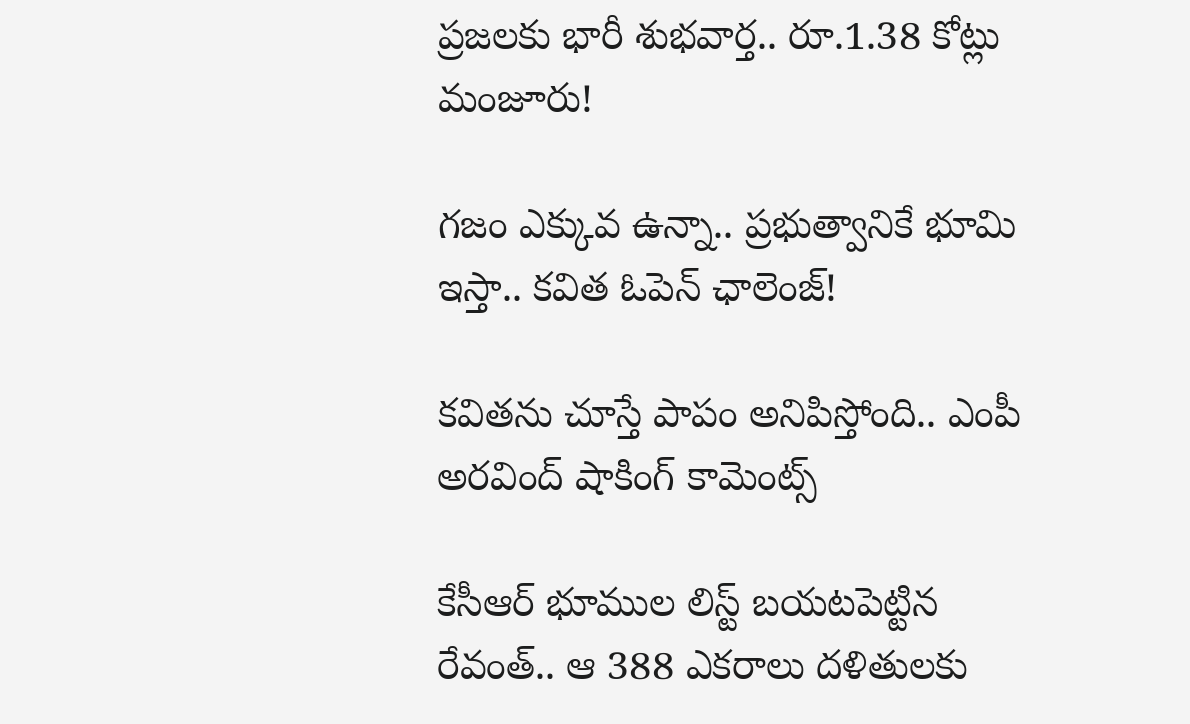ప్రజలకు భారీ శుభవార్త.. రూ.1.38 కోట్లు మంజూరు!

గజం ఎక్కువ ఉన్నా.. ప్రభుత్వానికే భూమి ఇస్తా.. కవిత ఓపెన్ ఛాలెంజ్!

కవితను చూస్తే పాపం అనిపిస్తోంది.. ఎంపీ అరవింద్ షాకింగ్ కామెంట్స్

కేసీఆర్ భూముల లిస్ట్ బయటపెట్టిన రేవంత్.. ఆ 388 ఎకరాలు దళితులకు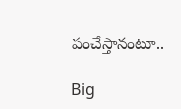పంచేస్తానంటూ..

Big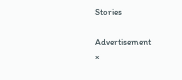Stories

Advertisement
×